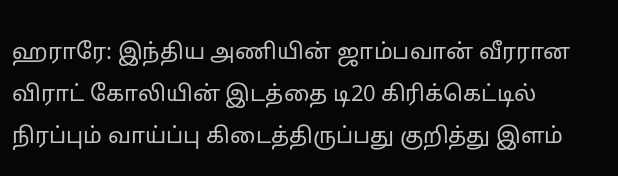ஹராரே: இந்திய அணியின் ஜாம்பவான் வீரரான விராட் கோலியின் இடத்தை டி20 கிரிக்கெட்டில் நிரப்பும் வாய்ப்பு கிடைத்திருப்பது குறித்து இளம்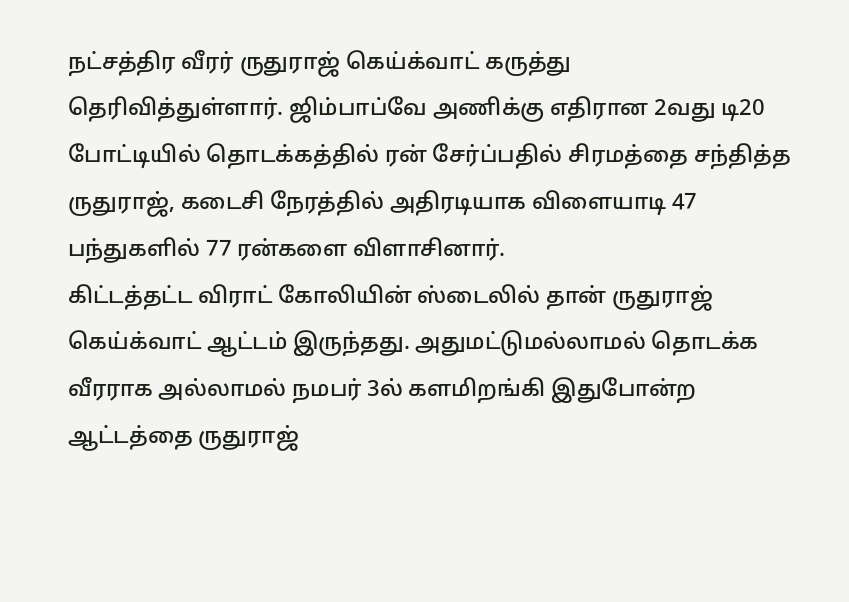நட்சத்திர வீரர் ருதுராஜ் கெய்க்வாட் கருத்து தெரிவித்துள்ளார். ஜிம்பாப்வே அணிக்கு எதிரான 2வது டி20 போட்டியில் தொடக்கத்தில் ரன் சேர்ப்பதில் சிரமத்தை சந்தித்த ருதுராஜ், கடைசி நேரத்தில் அதிரடியாக விளையாடி 47 பந்துகளில் 77 ரன்களை விளாசினார்.
கிட்டத்தட்ட விராட் கோலியின் ஸ்டைலில் தான் ருதுராஜ் கெய்க்வாட் ஆட்டம் இருந்தது. அதுமட்டுமல்லாமல் தொடக்க வீரராக அல்லாமல் நமபர் 3ல் களமிறங்கி இதுபோன்ற ஆட்டத்தை ருதுராஜ்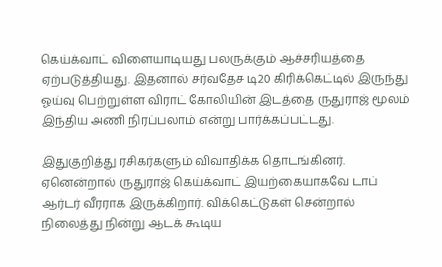கெய்க்வாட் விளையாடியது பலருக்கும் ஆச்சரியத்தை ஏற்படுத்தியது. இதனால் சர்வதேச டி20 கிரிக்கெட்டில் இருந்து ஓய்வு பெற்றுள்ள விராட் கோலியின் இடத்தை ருதுராஜ் மூலம் இந்திய அணி நிரப்பலாம் என்று பார்க்கப்பட்டது.

இதுகுறித்து ரசிகர்களும் விவாதிக்க தொடங்கினர். ஏனென்றால் ருதுராஜ் கெய்க்வாட் இயற்கையாகவே டாப் ஆர்டர் வீரராக இருக்கிறார். விக்கெட்டுகள் சென்றால் நிலைத்து நின்று ஆடக் கூடிய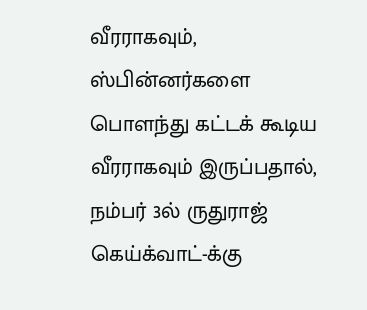வீரராகவும், ஸ்பின்னர்களை பொளந்து கட்டக் கூடிய வீரராகவும் இருப்பதால், நம்பர் 3ல் ருதுராஜ் கெய்க்வாட்-க்கு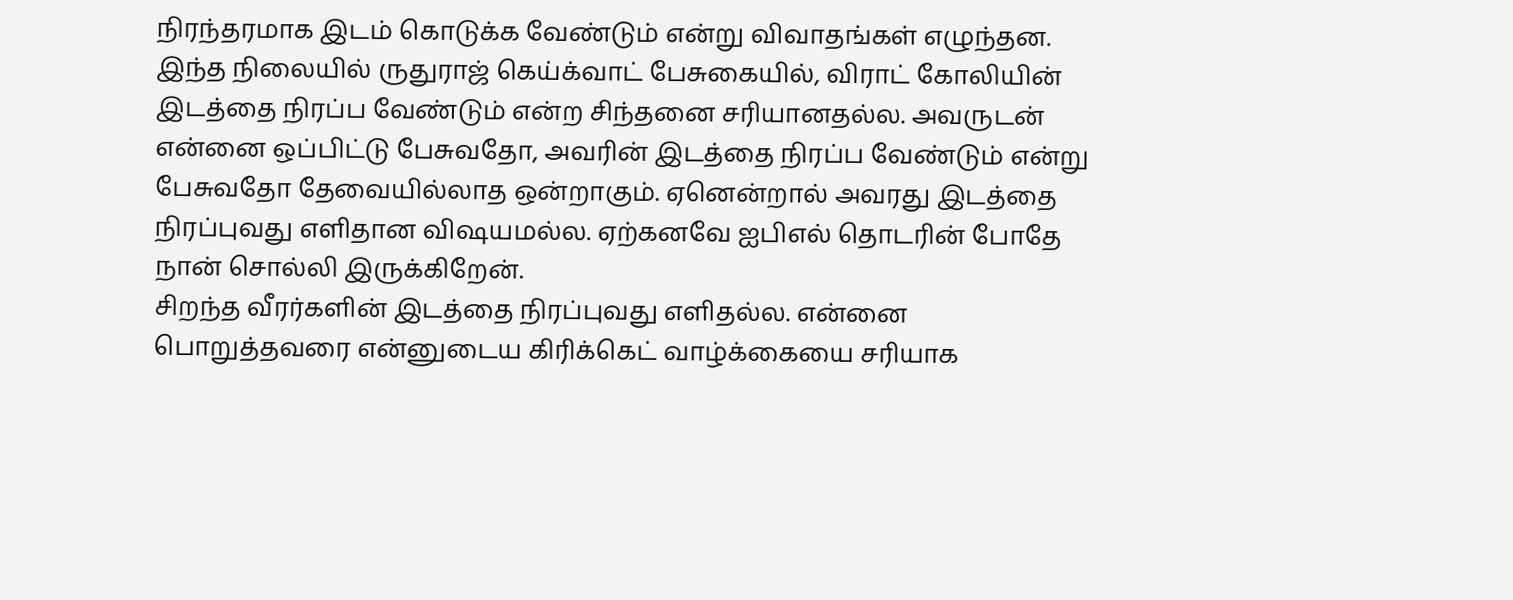நிரந்தரமாக இடம் கொடுக்க வேண்டும் என்று விவாதங்கள் எழுந்தன.
இந்த நிலையில் ருதுராஜ் கெய்க்வாட் பேசுகையில், விராட் கோலியின் இடத்தை நிரப்ப வேண்டும் என்ற சிந்தனை சரியானதல்ல. அவருடன் என்னை ஒப்பிட்டு பேசுவதோ, அவரின் இடத்தை நிரப்ப வேண்டும் என்று பேசுவதோ தேவையில்லாத ஒன்றாகும். ஏனென்றால் அவரது இடத்தை நிரப்புவது எளிதான விஷயமல்ல. ஏற்கனவே ஐபிஎல் தொடரின் போதே நான் சொல்லி இருக்கிறேன்.
சிறந்த வீரர்களின் இடத்தை நிரப்புவது எளிதல்ல. என்னை பொறுத்தவரை என்னுடைய கிரிக்கெட் வாழ்க்கையை சரியாக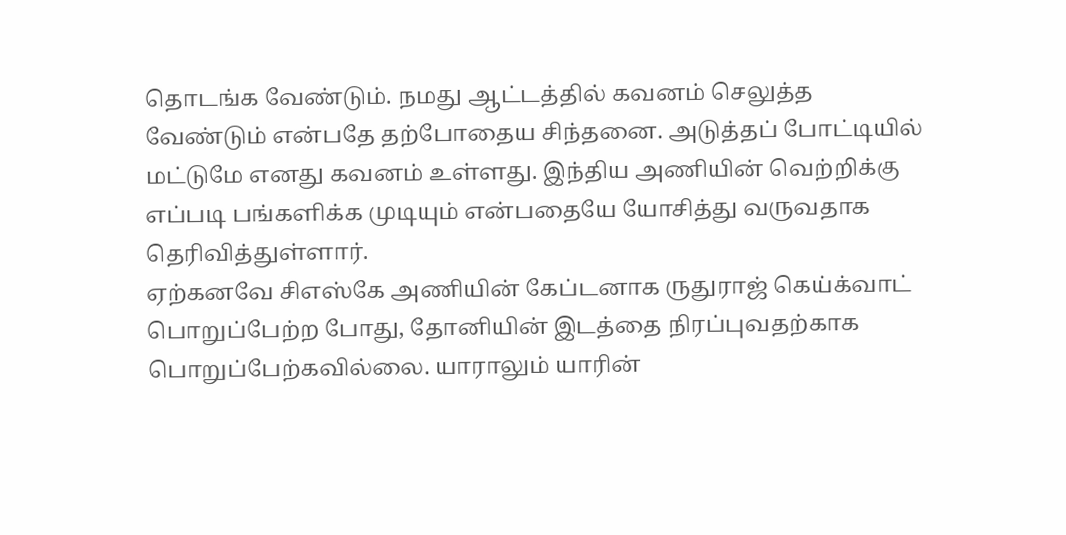தொடங்க வேண்டும். நமது ஆட்டத்தில் கவனம் செலுத்த வேண்டும் என்பதே தற்போதைய சிந்தனை. அடுத்தப் போட்டியில் மட்டுமே எனது கவனம் உள்ளது. இந்திய அணியின் வெற்றிக்கு எப்படி பங்களிக்க முடியும் என்பதையே யோசித்து வருவதாக தெரிவித்துள்ளார்.
ஏற்கனவே சிஎஸ்கே அணியின் கேப்டனாக ருதுராஜ் கெய்க்வாட் பொறுப்பேற்ற போது, தோனியின் இடத்தை நிரப்புவதற்காக பொறுப்பேற்கவில்லை. யாராலும் யாரின்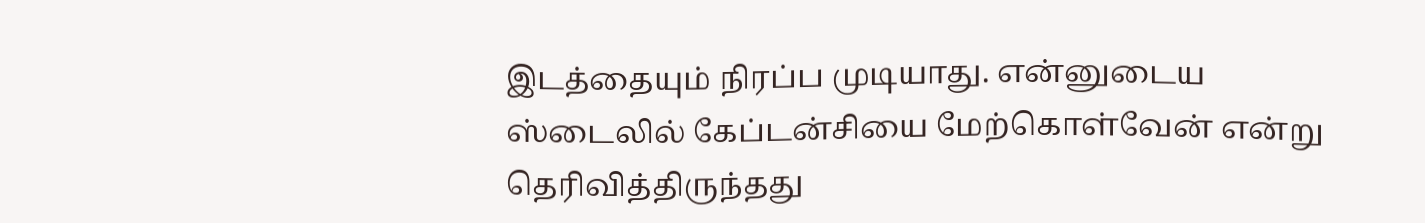இடத்தையும் நிரப்ப முடியாது. என்னுடைய ஸ்டைலில் கேப்டன்சியை மேற்கொள்வேன் என்று தெரிவித்திருந்தது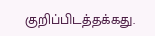குறிப்பிடத்தக்கது.